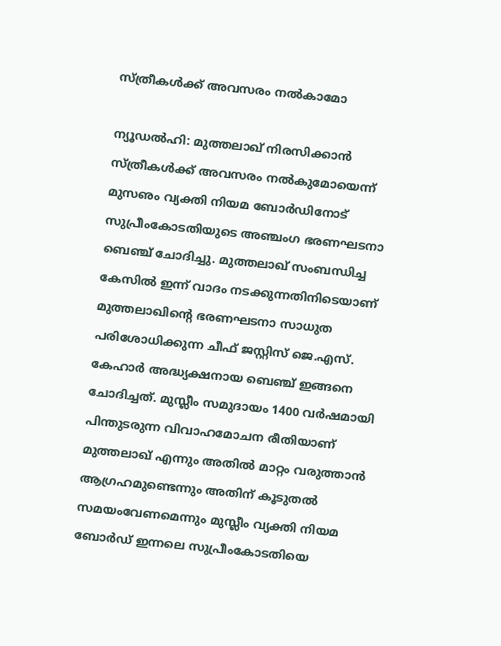സ്ത്രീകള്‍ക്ക് അവസരം നല്‍കാമോ

ന്യൂഡല്‍ഹി: മുത്തലാഖ് നിരസിക്കാന്‍ സ്ത്രീകള്‍ക്ക് അവസരം നല്‍കുമോയെന്ന് മുസഌം വ്യക്തി നിയമ ബോര്‍ഡിനോട് സുപ്രീംകോടതിയുടെ അഞ്ചംഗ ഭരണഘടനാ ബെഞ്ച് ചോദിച്ചു. മുത്തലാഖ് സംബന്ധിച്ച കേസില്‍ ഇന്ന് വാദം നടക്കുന്നതിനിടെയാണ് മുത്തലാഖിന്റെ ഭരണഘടനാ സാധുത പരിശോധിക്കുന്ന ചീഫ് ജസ്റ്റിസ് ജെ.എസ്. കേഹാര്‍ അദ്ധ്യക്ഷനായ ബെഞ്ച് ഇങ്ങനെ ചോദിച്ചത്. മുസ്ലീം സമുദായം 1400 വര്‍ഷമായി പിന്തുടരുന്ന വിവാഹമോചന രീതിയാണ് മുത്തലാഖ് എന്നും അതില്‍ മാറ്റം വരുത്താന്‍ ആഗ്രഹമുണ്ടെന്നും അതിന് കൂടുതല്‍ സമയംവേണമെന്നും മുസ്ലീം വ്യക്തി നിയമ ബോര്‍ഡ് ഇന്നലെ സുപ്രീംകോടതിയെ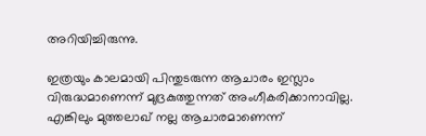അറിയിച്ചിരുന്നു.

ഇത്രയും കാലമായി പിന്തുടരുന്ന ആചാരം ഇസ്ലാം വിരുദ്ധമാണെന്ന് മുദ്രകുത്തുന്നത് അംഗീകരിക്കാനാവില്ല. എങ്കിലും മുത്തലാഖ് നല്ല ആചാരമാണെന്ന്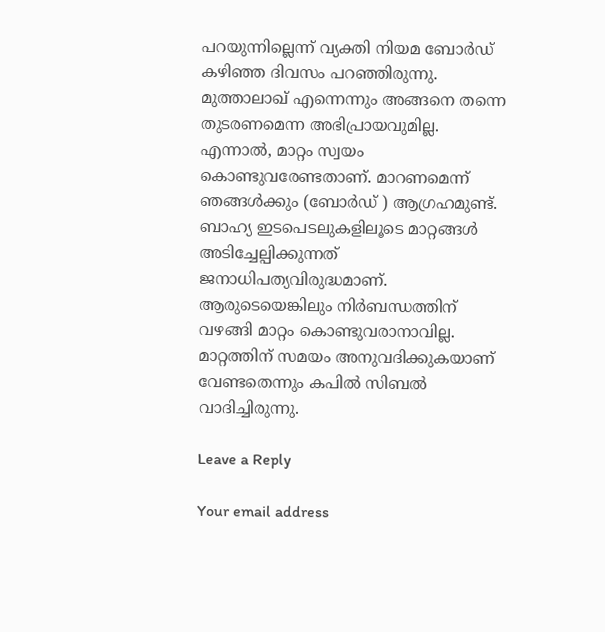പറയുന്നില്ലെന്ന് വ്യക്തി നിയമ ബോര്‍ഡ് കഴിഞ്ഞ ദിവസം പറഞ്ഞിരുന്നു. മുത്താലാഖ് എന്നെന്നും അങ്ങനെ തന്നെ തുടരണമെന്ന അഭിപ്രായവുമില്ല. എന്നാല്‍, മാറ്റം സ്വയം കൊണ്ടുവരേണ്ടതാണ്. മാറണമെന്ന് ഞങ്ങള്‍ക്കും (ബോര്‍ഡ് ) ആഗ്രഹമുണ്ട്. ബാഹ്യ ഇടപെടലുകളിലൂടെ മാറ്റങ്ങള്‍ അടിച്ചേല്പിക്കുന്നത് ജനാധിപത്യവിരുദ്ധമാണ്. ആരുടെയെങ്കിലും നിര്‍ബന്ധത്തിന് വഴങ്ങി മാറ്റം കൊണ്ടുവരാനാവില്ല. മാറ്റത്തിന് സമയം അനുവദിക്കുകയാണ് വേണ്ടതെന്നും കപില്‍ സിബല്‍ വാദിച്ചിരുന്നു.

Leave a Reply

Your email address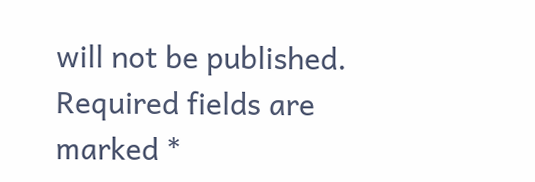will not be published. Required fields are marked *